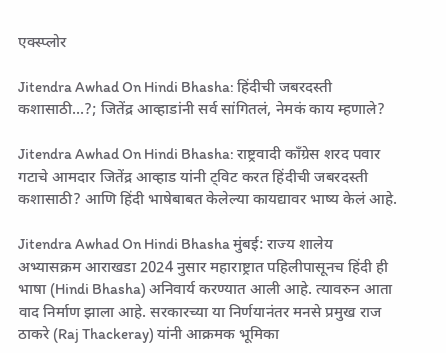एक्स्प्लोर

Jitendra Awhad On Hindi Bhasha: हिंदीची जबरदस्ती कशासाठी...?; जितेंद्र आव्हाडांनी सर्व सांगितलं, नेमकं काय म्हणाले?

Jitendra Awhad On Hindi Bhasha: राष्ट्रवादी काँग्रेस शरद पवार गटाचे आमदार जितेंद्र आव्हाड यांनी ट्विट करत हिंदीची जबरदस्ती कशासाठी? आणि हिंदी भाषेबाबत केलेल्या कायद्यावर भाष्य केलं आहे.

Jitendra Awhad On Hindi Bhasha मुंबई: राज्य शालेय अभ्यासक्रम आराखडा 2024 नुसार महाराष्ट्रात पहिलीपासूनच हिंदी ही भाषा (Hindi Bhasha) अनिवार्य करण्यात आली आहे. त्यावरुन आता वाद निर्माण झाला आहे. सरकारच्या या निर्णयानंतर मनसे प्रमुख राज ठाकरे (Raj Thackeray) यांनी आक्रमक भूमिका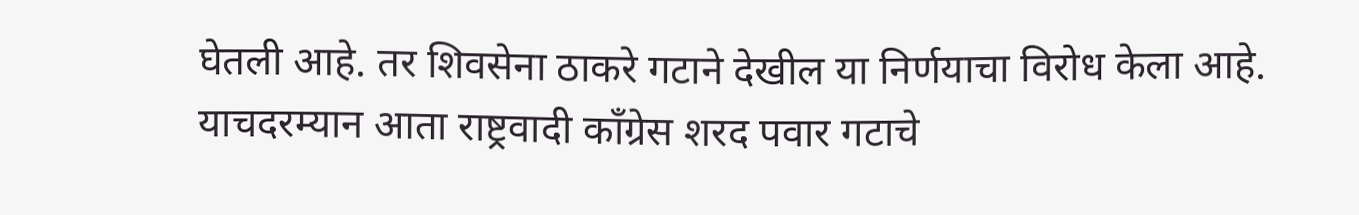घेतली आहे. तर शिवसेना ठाकरे गटाने देखील या निर्णयाचा विरोध केला आहे. याचदरम्यान आता राष्ट्रवादी काँग्रेस शरद पवार गटाचे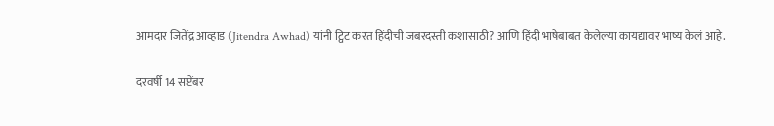आमदार जितेंद्र आव्हाड (Jitendra Awhad) यांनी ट्विट करत हिंदीची जबरदस्ती कशासाठी? आणि हिंदी भाषेबाबत केलेल्या कायद्यावर भाष्य केलं आहे.

दरवर्षी 14 सप्टेंबर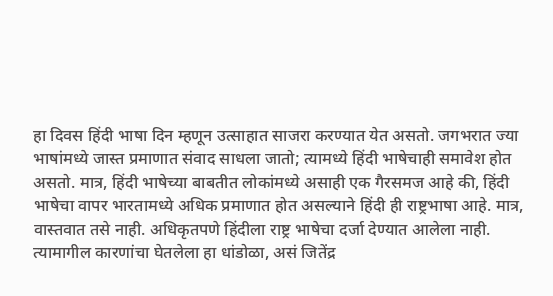हा दिवस हिंदी भाषा दिन म्हणून उत्साहात साजरा करण्यात येत असतो. जगभरात ज्या भाषांमध्ये जास्त प्रमाणात संवाद साधला जातो; त्यामध्ये हिंदी भाषेचाही समावेश होत असतो. मात्र, हिंदी भाषेच्या बाबतीत लोकांमध्ये असाही एक गैरसमज आहे की, हिंदी भाषेचा वापर भारतामध्ये अधिक प्रमाणात होत असल्याने हिंदी ही राष्ट्रभाषा आहे. मात्र, वास्तवात तसे नाही. अधिकृतपणे हिंदीला राष्ट्र भाषेचा दर्जा देण्यात आलेला नाही. त्यामागील कारणांचा घेतलेला हा धांडोळा, असं जितेंद्र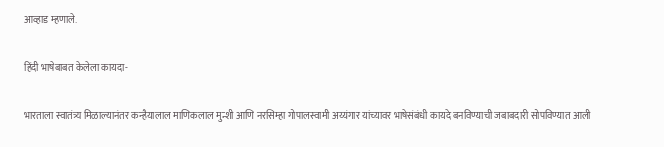आव्हाड म्हणाले.

हिंदी भाषेबाबत केलेला कायदा-

भारताला स्वातंत्र्य मिळाल्यानंतर कन्हैयालाल माणिकलाल मुन्शी आणि नरसिम्हा गोपालस्वामी अय्यंगार यांच्यावर भाषेसंबंधी कायदे बनविण्याची जबाबदारी सोपविण्यात आली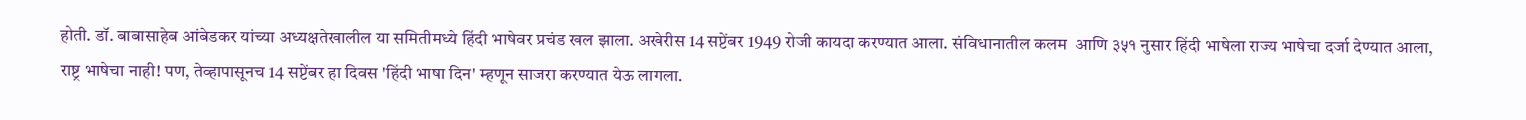होती. डॉ. बाबासाहेब आंबेडकर यांच्या अध्यक्षतेखालील या समितीमध्ये हिंदी भाषेवर प्रचंड खल झाला. अखेरीस 14 सप्टेंबर 1949 रोजी कायदा करण्यात आला. संविधानातील कलम  आणि ३५१ नुसार हिंदी भाषेला राज्य भाषेचा दर्जा देण्यात आला, राष्ट्र भाषेचा नाही! पण, तेव्हापासूनच 14 सप्टेंबर हा दिवस 'हिंदी भाषा दिन' म्हणून साजरा करण्यात येऊ लागला.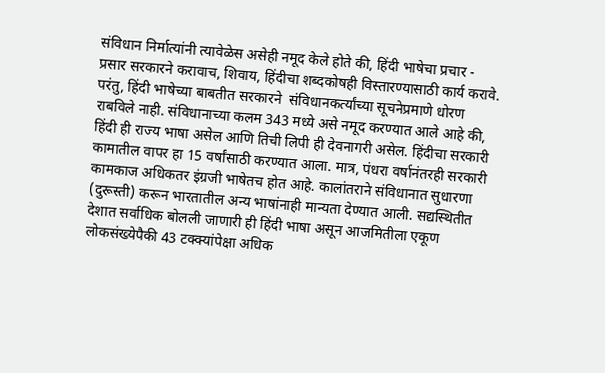संविधान निर्मात्यांनी त्यावेळेस असेही नमूद केले होते की, हिंदी भाषेचा प्रचार - प्रसार सरकारने करावाच, शिवाय, हिंदीचा शब्दकोषही विस्तारण्यासाठी कार्य करावे. परंतु, हिंदी भाषेच्या बाबतीत सरकारने  संविधानकर्त्यांच्या सूचनेप्रमाणे धोरण राबविले नाही. संविधानाच्या कलम 343 मध्ये असे नमूद करण्यात आले आहे की, हिंदी ही राज्य भाषा असेल आणि तिची लिपी ही देवनागरी असेल. हिंदीचा सरकारी कामातील वापर हा 15 वर्षांसाठी करण्यात आला. मात्र, पंधरा वर्षानंतरही सरकारी कामकाज अधिकतर इंग्रजी भाषेतच होत आहे. कालांतराने संविधानात सुधारणा (दुरूस्ती) करून भारतातील अन्य भाषांनाही मान्यता देण्यात आली. सद्यस्थितीत देशात सर्वाधिक बोलली जाणारी ही हिंदी भाषा असून आजमितीला एकूण लोकसंख्येपैकी 43 टक्क्यांपेक्षा अधिक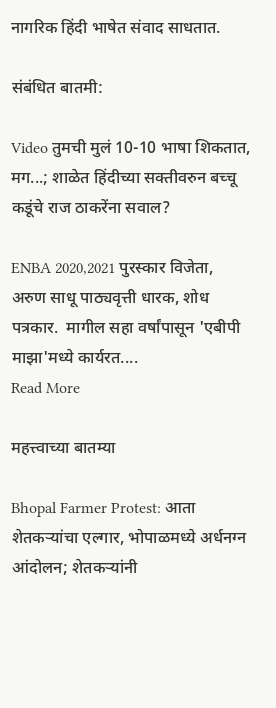नागरिक हिंदी भाषेत संवाद साधतात.

संबंधित बातमी:

Video तुमची मुलं 10-10 भाषा शिकतात, मग...; शाळेत हिंदीच्या सक्तीवरुन बच्चू कडूंचे राज ठाकरेंना सवाल?

ENBA 2020,2021 पुरस्कार विजेता, अरुण साधू पाठ्यवृत्ती धारक, शोध पत्रकार.  मागील सहा वर्षांपासून 'एबीपी माझा'मध्ये कार्यरत....
Read More

महत्त्वाच्या बातम्या

Bhopal Farmer Protest: आता शेतकऱ्यांचा एल्गार, भोपाळमध्ये अर्धनग्न आंदोलन; शेतकऱ्यांनी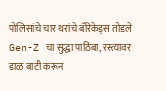पोलिसांचे चार थरांचे बॅरिकेड्स तोडले Gen-Z चा सुद्धा पाठिंबा, रस्त्यावर डाळ बाटी करून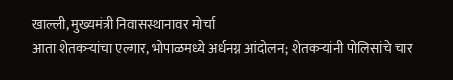खाल्ली, मुख्यमंत्री निवासस्थानावर मोर्चा
आता शेतकऱ्यांचा एल्गार, भोपाळमध्ये अर्धनग्न आंदोलन; शेतकऱ्यांनी पोलिसांचे चार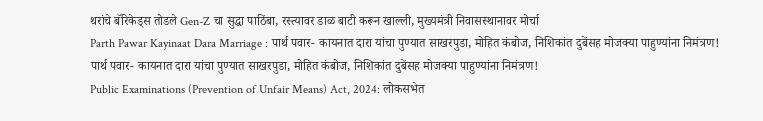थरांचे बॅरिकेड्स तोडले Gen-Z चा सुद्धा पाठिंबा, रस्त्यावर डाळ बाटी करून खाल्ली, मुख्यमंत्री निवासस्थानावर मोर्चा
Parth Pawar Kayinaat Dara Marriage : पार्थ पवार- कायनात दारा यांचा पुण्यात साखरपुडा, मोहित कंबोज, निशिकांत दुबेंसह मोजक्या पाहुण्यांना निमंत्रण!
पार्थ पवार- कायनात दारा यांचा पुण्यात साखरपुडा, मोहित कंबोज, निशिकांत दुबेंसह मोजक्या पाहुण्यांना निमंत्रण!
Public Examinations (Prevention of Unfair Means) Act, 2024: लोकसभेत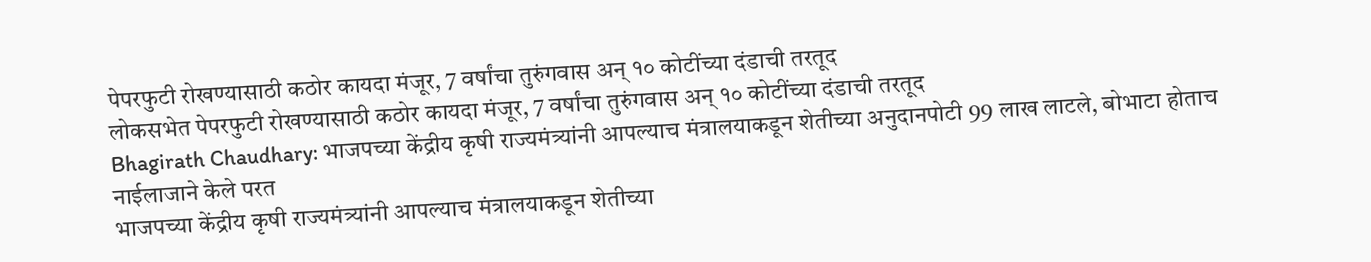पेपरफुटी रोखण्यासाठी कठोर कायदा मंजूर, 7 वर्षांचा तुरुंगवास अन् १० कोटींच्या दंडाची तरतूद
लोकसभेत पेपरफुटी रोखण्यासाठी कठोर कायदा मंजूर, 7 वर्षांचा तुरुंगवास अन् १० कोटींच्या दंडाची तरतूद
Bhagirath Chaudhary: भाजपच्या केंद्रीय कृषी राज्यमंत्र्यांनी आपल्याच मंत्रालयाकडून शेतीच्या अनुदानपोटी 99 लाख लाटले, बोभाटा होताच नाईलाजाने केले परत
भाजपच्या केंद्रीय कृषी राज्यमंत्र्यांनी आपल्याच मंत्रालयाकडून शेतीच्या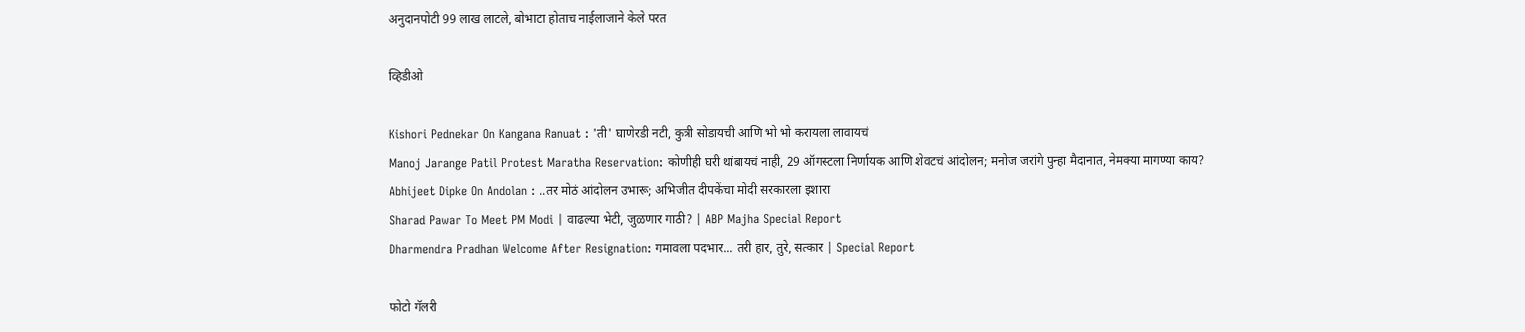अनुदानपोटी 99 लाख लाटले, बोभाटा होताच नाईलाजाने केले परत

व्हिडीओ

Kishori Pednekar On Kangana Ranuat : 'ती' घाणेरडी नटी, कुत्री सोडायची आणि भो भो करायला लावायचं
Manoj Jarange Patil Protest Maratha Reservation: कोणीही घरी थांबायचं नाही, 29 ऑगस्टला निर्णायक आणि शेवटचं आंदोलन; मनोज जरांगे पुन्हा मैदानात, नेमक्या मागण्या काय?
Abhijeet Dipke On Andolan : ..तर मोठं आंदोलन उभारू; अभिजीत दीपकेंचा मोदी सरकारला इशारा
Sharad Pawar To Meet PM Modi | वाढल्या भेटी, जुळणार गाठी? | ABP Majha Special Report
Dharmendra Pradhan Welcome After Resignation: गमावला पदभार... तरी हार, तुरे, सत्कार | Special Report

फोटो गॅलरी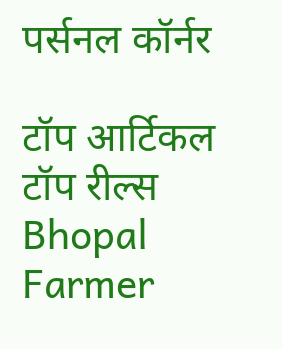पर्सनल कॉर्नर

टॉप आर्टिकल
टॉप रील्स
Bhopal Farmer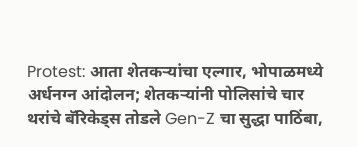Protest: आता शेतकऱ्यांचा एल्गार, भोपाळमध्ये अर्धनग्न आंदोलन; शेतकऱ्यांनी पोलिसांचे चार थरांचे बॅरिकेड्स तोडले Gen-Z चा सुद्धा पाठिंबा,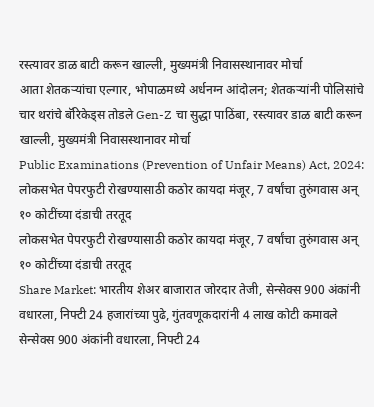रस्त्यावर डाळ बाटी करून खाल्ली, मुख्यमंत्री निवासस्थानावर मोर्चा
आता शेतकऱ्यांचा एल्गार, भोपाळमध्ये अर्धनग्न आंदोलन; शेतकऱ्यांनी पोलिसांचे चार थरांचे बॅरिकेड्स तोडले Gen-Z चा सुद्धा पाठिंबा, रस्त्यावर डाळ बाटी करून खाल्ली, मुख्यमंत्री निवासस्थानावर मोर्चा
Public Examinations (Prevention of Unfair Means) Act, 2024: लोकसभेत पेपरफुटी रोखण्यासाठी कठोर कायदा मंजूर, 7 वर्षांचा तुरुंगवास अन् १० कोटींच्या दंडाची तरतूद
लोकसभेत पेपरफुटी रोखण्यासाठी कठोर कायदा मंजूर, 7 वर्षांचा तुरुंगवास अन् १० कोटींच्या दंडाची तरतूद
Share Market: भारतीय शेअर बाजारात जोरदार तेजी, सेन्सेक्स 900 अंकांनी वधारला, निफ्टी 24 हजारांच्या पुढे, गुंतवणूकदारांनी 4 लाख कोटी कमावले
सेन्सेक्स 900 अंकांनी वधारला, निफ्टी 24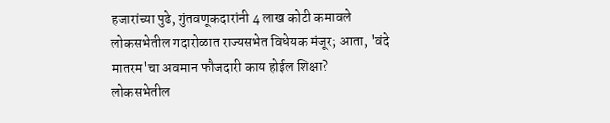हजारांच्या पुढे, गुंतवणूकदारांनी 4 लाख कोटी कमावले
लोकसभेतील गदारोळात राज्यसभेत विधेयक मंजूर; आता, 'वंदे मातरम'चा अवमान फौजदारी काय होईल शिक्षा?
लोकसभेतील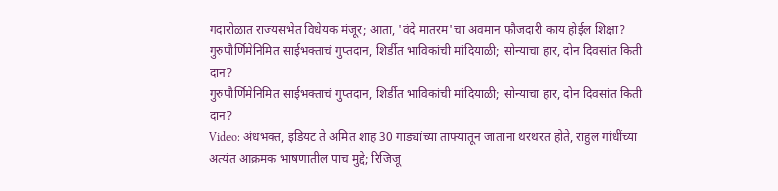गदारोळात राज्यसभेत विधेयक मंजूर; आता, 'वंदे मातरम'चा अवमान फौजदारी काय होईल शिक्षा?
गुरुपौर्णिमेनिमित साईभक्ताचं गुप्तदान, शिर्डीत भाविकांची मांदियाळी; सोन्याचा हार, दोन दिवसांत किती दान?
गुरुपौर्णिमेनिमित साईभक्ताचं गुप्तदान, शिर्डीत भाविकांची मांदियाळी; सोन्याचा हार, दोन दिवसांत किती दान?
Video: अंधभक्त, इडियट ते अमित शाह 30 गाड्यांच्या ताफ्यातून जाताना थरथरत होते, राहुल गांधींच्या अत्यंत आक्रमक भाषणातील पाच मुद्दे; रिजिजू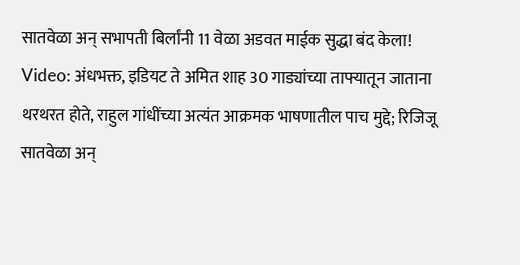सातवेळा अन् सभापती बिर्लांनी 11 वेळा अडवत माईक सुद्धा बंद केला!
Video: अंधभक्त, इडियट ते अमित शाह 30 गाड्यांच्या ताफ्यातून जाताना थरथरत होते, राहुल गांधींच्या अत्यंत आक्रमक भाषणातील पाच मुद्दे; रिजिजू सातवेळा अन्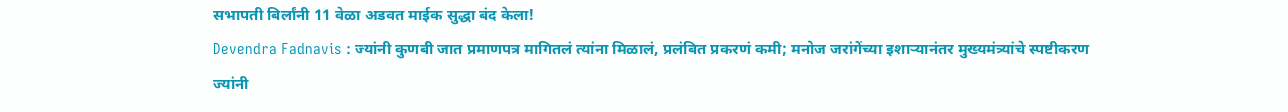सभापती बिर्लांनी 11 वेळा अडवत माईक सुद्धा बंद केला!
Devendra Fadnavis : ज्यांनी कुणबी जात प्रमाणपत्र मागितलं त्यांना मिळालं, प्रलंबित प्रकरणं कमी; मनोज जरांगेंच्या इशाऱ्यानंतर मुख्यमंत्र्यांचे स्पष्टीकरण
ज्यांनी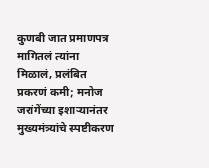कुणबी जात प्रमाणपत्र मागितलं त्यांना मिळालं, प्रलंबित प्रकरणं कमी; मनोज जरांगेंच्या इशाऱ्यानंतर मुख्यमंत्र्यांचे स्पष्टीकरण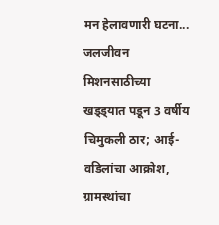मन हेलावणारी घटना... जलजीवन मिशनसाठीच्या खड्ड्यात पडून 3 वर्षीय चिमुकली ठार; आई-वडिलांचा आक्रोश, ग्रामस्थांचा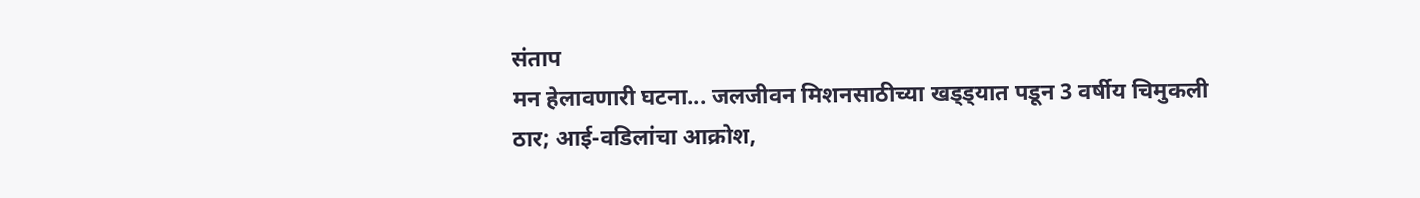संताप
मन हेलावणारी घटना... जलजीवन मिशनसाठीच्या खड्ड्यात पडून 3 वर्षीय चिमुकली ठार; आई-वडिलांचा आक्रोश,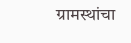ग्रामस्थांचा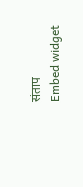संताप
Embed widget